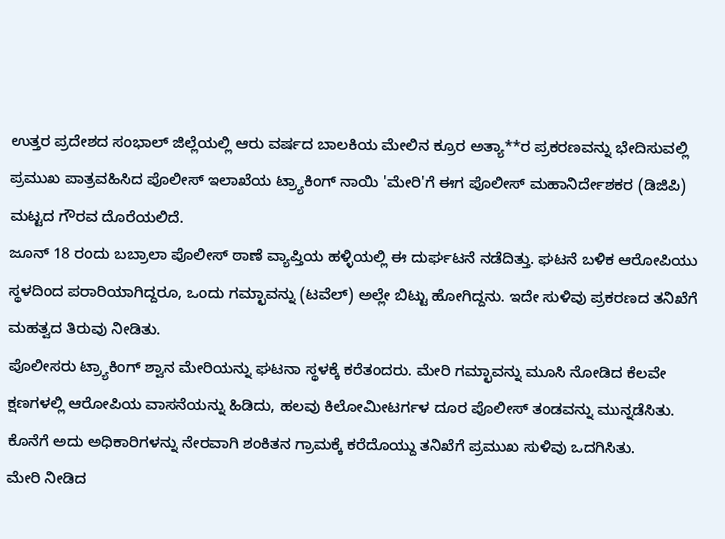ಉತ್ತರ ಪ್ರದೇಶದ ಸಂಭಾಲ್ ಜಿಲ್ಲೆಯಲ್ಲಿ ಆರು ವರ್ಷದ ಬಾಲಕಿಯ ಮೇಲಿನ ಕ್ರೂರ ಅತ್ಯಾ**ರ ಪ್ರಕರಣವನ್ನು ಭೇದಿಸುವಲ್ಲಿ ಪ್ರಮುಖ ಪಾತ್ರವಹಿಸಿದ ಪೊಲೀಸ್ ಇಲಾಖೆಯ ಟ್ರ್ಯಾಕಿಂಗ್ ನಾಯಿ 'ಮೇರಿ'ಗೆ ಈಗ ಪೊಲೀಸ್ ಮಹಾನಿರ್ದೇಶಕರ (ಡಿಜಿಪಿ) ಮಟ್ಟದ ಗೌರವ ದೊರೆಯಲಿದೆ.
ಜೂನ್ 18 ರಂದು ಬಬ್ರಾಲಾ ಪೊಲೀಸ್ ಠಾಣೆ ವ್ಯಾಪ್ತಿಯ ಹಳ್ಳಿಯಲ್ಲಿ ಈ ದುರ್ಘಟನೆ ನಡೆದಿತ್ತು. ಘಟನೆ ಬಳಿಕ ಆರೋಪಿಯು ಸ್ಥಳದಿಂದ ಪರಾರಿಯಾಗಿದ್ದರೂ, ಒಂದು ಗಮ್ಛಾವನ್ನು (ಟವೆಲ್) ಅಲ್ಲೇ ಬಿಟ್ಟು ಹೋಗಿದ್ದನು. ಇದೇ ಸುಳಿವು ಪ್ರಕರಣದ ತನಿಖೆಗೆ ಮಹತ್ವದ ತಿರುವು ನೀಡಿತು.
ಪೊಲೀಸರು ಟ್ರ್ಯಾಕಿಂಗ್ ಶ್ವಾನ ಮೇರಿಯನ್ನು ಘಟನಾ ಸ್ಥಳಕ್ಕೆ ಕರೆತಂದರು. ಮೇರಿ ಗಮ್ಛಾವನ್ನು ಮೂಸಿ ನೋಡಿದ ಕೆಲವೇ ಕ್ಷಣಗಳಲ್ಲಿ ಆರೋಪಿಯ ವಾಸನೆಯನ್ನು ಹಿಡಿದು, ಹಲವು ಕಿಲೋಮೀಟರ್ಗಳ ದೂರ ಪೊಲೀಸ್ ತಂಡವನ್ನು ಮುನ್ನಡೆಸಿತು. ಕೊನೆಗೆ ಅದು ಅಧಿಕಾರಿಗಳನ್ನು ನೇರವಾಗಿ ಶಂಕಿತನ ಗ್ರಾಮಕ್ಕೆ ಕರೆದೊಯ್ದು ತನಿಖೆಗೆ ಪ್ರಮುಖ ಸುಳಿವು ಒದಗಿಸಿತು.
ಮೇರಿ ನೀಡಿದ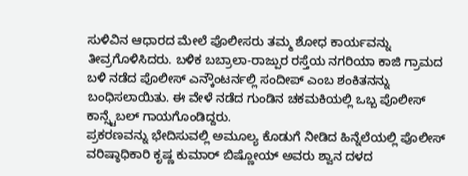ಸುಳಿವಿನ ಆಧಾರದ ಮೇಲೆ ಪೊಲೀಸರು ತಮ್ಮ ಶೋಧ ಕಾರ್ಯವನ್ನು ತೀವ್ರಗೊಳಿಸಿದರು. ಬಳಿಕ ಬಬ್ರಾಲಾ-ರಾಜ್ಪುರ ರಸ್ತೆಯ ನಗರಿಯಾ ಕಾಜಿ ಗ್ರಾಮದ ಬಳಿ ನಡೆದ ಪೊಲೀಸ್ ಎನ್ಕೌಂಟರ್ನಲ್ಲಿ ಸಂದೀಪ್ ಎಂಬ ಶಂಕಿತನನ್ನು ಬಂಧಿಸಲಾಯಿತು. ಈ ವೇಳೆ ನಡೆದ ಗುಂಡಿನ ಚಕಮಕಿಯಲ್ಲಿ ಒಬ್ಬ ಪೊಲೀಸ್ ಕಾನ್ಸ್ಟೆಬಲ್ ಗಾಯಗೊಂಡಿದ್ದರು.
ಪ್ರಕರಣವನ್ನು ಭೇದಿಸುವಲ್ಲಿ ಅಮೂಲ್ಯ ಕೊಡುಗೆ ನೀಡಿದ ಹಿನ್ನೆಲೆಯಲ್ಲಿ ಪೊಲೀಸ್ ವರಿಷ್ಠಾಧಿಕಾರಿ ಕೃಷ್ಣ ಕುಮಾರ್ ಬಿಷ್ಣೋಯ್ ಅವರು ಶ್ವಾನ ದಳದ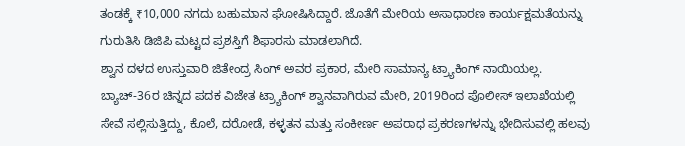ತಂಡಕ್ಕೆ ₹10,000 ನಗದು ಬಹುಮಾನ ಘೋಷಿಸಿದ್ದಾರೆ. ಜೊತೆಗೆ ಮೇರಿಯ ಅಸಾಧಾರಣ ಕಾರ್ಯಕ್ಷಮತೆಯನ್ನು ಗುರುತಿಸಿ ಡಿಜಿಪಿ ಮಟ್ಟದ ಪ್ರಶಸ್ತಿಗೆ ಶಿಫಾರಸು ಮಾಡಲಾಗಿದೆ.
ಶ್ವಾನ ದಳದ ಉಸ್ತುವಾರಿ ಜಿತೇಂದ್ರ ಸಿಂಗ್ ಅವರ ಪ್ರಕಾರ, ಮೇರಿ ಸಾಮಾನ್ಯ ಟ್ರ್ಯಾಕಿಂಗ್ ನಾಯಿಯಲ್ಲ. ಬ್ಯಾಚ್-36ರ ಚಿನ್ನದ ಪದಕ ವಿಜೇತ ಟ್ರ್ಯಾಕಿಂಗ್ ಶ್ವಾನವಾಗಿರುವ ಮೇರಿ, 2019ರಿಂದ ಪೊಲೀಸ್ ಇಲಾಖೆಯಲ್ಲಿ ಸೇವೆ ಸಲ್ಲಿಸುತ್ತಿದ್ದು, ಕೊಲೆ, ದರೋಡೆ, ಕಳ್ಳತನ ಮತ್ತು ಸಂಕೀರ್ಣ ಅಪರಾಧ ಪ್ರಕರಣಗಳನ್ನು ಭೇದಿಸುವಲ್ಲಿ ಹಲವು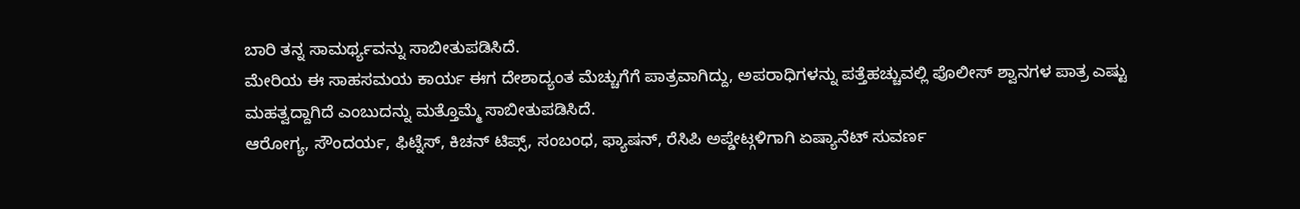ಬಾರಿ ತನ್ನ ಸಾಮರ್ಥ್ಯವನ್ನು ಸಾಬೀತುಪಡಿಸಿದೆ.
ಮೇರಿಯ ಈ ಸಾಹಸಮಯ ಕಾರ್ಯ ಈಗ ದೇಶಾದ್ಯಂತ ಮೆಚ್ಚುಗೆಗೆ ಪಾತ್ರವಾಗಿದ್ದು, ಅಪರಾಧಿಗಳನ್ನು ಪತ್ತೆಹಚ್ಚುವಲ್ಲಿ ಪೊಲೀಸ್ ಶ್ವಾನಗಳ ಪಾತ್ರ ಎಷ್ಟು ಮಹತ್ವದ್ದಾಗಿದೆ ಎಂಬುದನ್ನು ಮತ್ತೊಮ್ಮೆ ಸಾಬೀತುಪಡಿಸಿದೆ.
ಆರೋಗ್ಯ, ಸೌಂದರ್ಯ, ಫಿಟ್ನೆಸ್, ಕಿಚನ್ ಟಿಪ್ಸ್, ಸಂಬಂಧ, ಫ್ಯಾಷನ್, ರೆಸಿಪಿ ಅಪ್ಡೇಟ್ಗಳಿಗಾಗಿ ಏಷ್ಯಾನೆಟ್ ಸುವರ್ಣ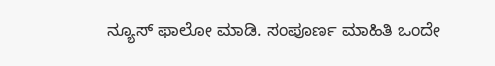ನ್ಯೂಸ್ ಫಾಲೋ ಮಾಡಿ. ಸಂಪೂರ್ಣ ಮಾಹಿತಿ ಒಂದೇ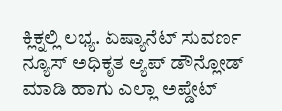ಕ್ಲಿಕ್ನಲ್ಲಿ ಲಭ್ಯ. ಏಷ್ಯಾನೆಟ್ ಸುವರ್ಣ ನ್ಯೂಸ್ ಅಧಿಕೃತ ಆ್ಯಪ್ ಡೌನ್ಲೋಡ್ ಮಾಡಿ ಹಾಗು ಎಲ್ಲಾ ಅಪ್ಡೇಟ್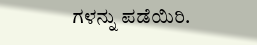ಗಳನ್ನು ಪಡೆಯಿರಿ.